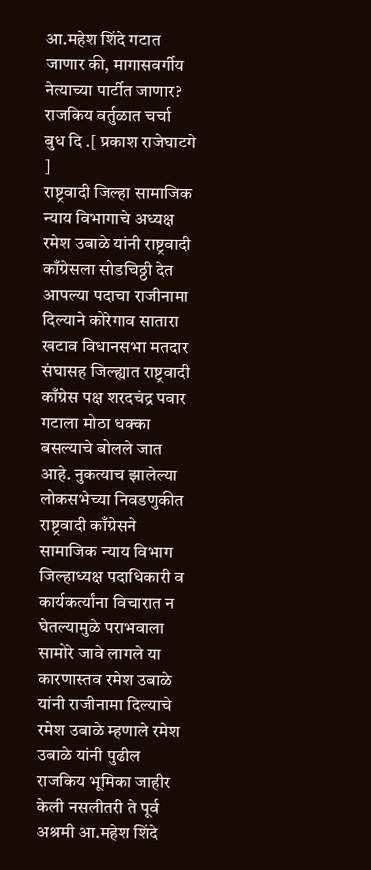आ.महेश शिंदे गटात जाणार की, मागासवर्गीय नेत्याच्या पार्टीत जाणार? राजकिय वर्तुळात चर्चा
बुध दि .[ प्रकाश राजेघाटगे ]
राष्ट्रवादी जिल्हा सामाजिक न्याय विभागाचे अध्यक्ष रमेश उबाळे यांनी राष्ट्रवादी काँग्रेसला सोडचिठ्ठी देत आपल्या पदाचा राजीनामा दिल्याने कोरेगाव सातारा खटाव विधानसभा मतदार संघासह जिल्ह्यात राष्ट्रवादी काँग्रेस पक्ष शरदचंद्र पवार गटाला मोठा धक्का बसल्याचे बोलले जात आहे. नुकत्याच झालेल्या लोकसभेच्या निवडणुकीत राष्ट्रवादी काँग्रेसने सामाजिक न्याय विभाग जिल्हाध्यक्ष पदाधिकारी व कार्यकर्त्यांना विचारात न घेतल्यामुळे पराभवाला सामोरे जावे लागले या कारणास्तव रमेश उबाळे यांनी राजीनामा दिल्याचे रमेश उबाळे म्हणाले रमेश उबाळे यांनी पुढील राजकिय भूमिका जाहीर केली नसलीतरी ते पूर्व अश्रमी आ.महेश शिंदे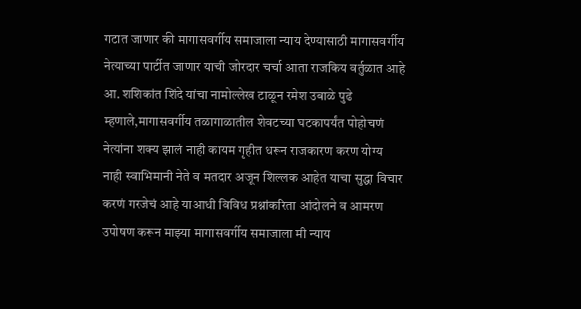गटात जाणार की मागासवर्गीय समाजाला न्याय देण्यासाठी मागासवर्गीय नेत्याच्या पार्टीत जाणार याची जोरदार चर्चा आता राजकिय वर्तुळात आहे
आ. शशिकांत शिंदे यांचा नामोल्लेख टाळून रमेश उबाळे पुढे म्हणाले,मागासवर्गीय तळागाळातील शेवटच्या घटकापर्यंत पोहोचणं नेत्यांना शक्य झालं नाही कायम गृहीत धरून राजकारण करण योग्य नाही स्वाभिमानी नेते व मतदार अजून शिल्लक आहेत याचा सुद्धा विचार करणं गरजेचं आहे याआधी विविध प्रश्नांकरिता आंदोलने व आमरण उपोषण करून माझ्या मागासवर्गीय समाजाला मी न्याय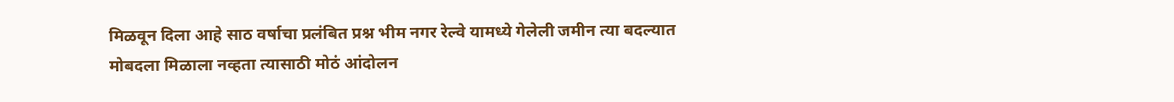मिळवून दिला आहे साठ वर्षाचा प्रलंबित प्रश्न भीम नगर रेल्वे यामध्ये गेलेली जमीन त्या बदल्यात मोबदला मिळाला नव्हता त्यासाठी मोठं आंदोलन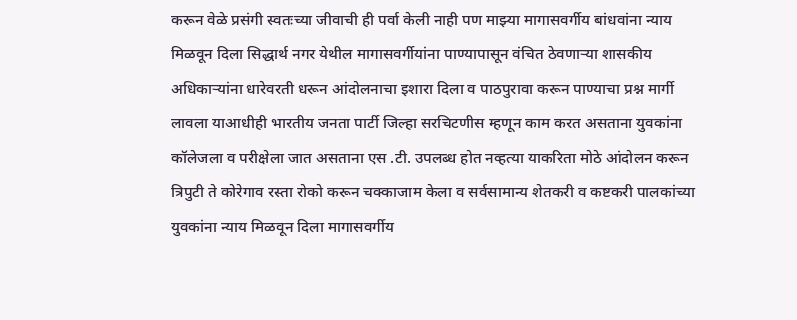करून वेळे प्रसंगी स्वतःच्या जीवाची ही पर्वा केली नाही पण माझ्या मागासवर्गीय बांधवांना न्याय मिळवून दिला सिद्धार्थ नगर येथील मागासवर्गीयांना पाण्यापासून वंचित ठेवणाऱ्या शासकीय अधिकाऱ्यांना धारेवरती धरून आंदोलनाचा इशारा दिला व पाठपुरावा करून पाण्याचा प्रश्न मार्गी लावला याआधीही भारतीय जनता पार्टी जिल्हा सरचिटणीस म्हणून काम करत असताना युवकांना कॉलेजला व परीक्षेला जात असताना एस .टी. उपलब्ध होत नव्हत्या याकरिता मोठे आंदोलन करून त्रिपुटी ते कोरेगाव रस्ता रोको करून चक्काजाम केला व सर्वसामान्य शेतकरी व कष्टकरी पालकांच्या युवकांना न्याय मिळवून दिला मागासवर्गीय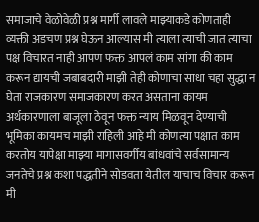समाजाचे वेळोवेळी प्रश्न मार्गी लावले माझ्याकडे कोणताही व्यक्ती अडचण प्रश्न घेऊन आल्यास मी त्याला त्याची जात त्याचा पक्ष विचारत नाही आपण फक्त आपलं काम सांगा की काम करून द्यायची जबाबदारी माझी तेही कोणाचा साधा चहा सुद्धा न घेता राजकारण समाजकारण करत असताना कायम अर्थकारणाला बाजूला ठेवून फक्त न्याय मिळवून देण्याची भूमिका कायमच माझी राहिली आहे मी कोणत्या पक्षात काम करतोय यापेक्षा माझ्या मागासवर्गीय बांधवांचे सर्वसामान्य जनतेचे प्रश्न कशा पद्धतीने सोडवता येतील याचाच विचार करून मी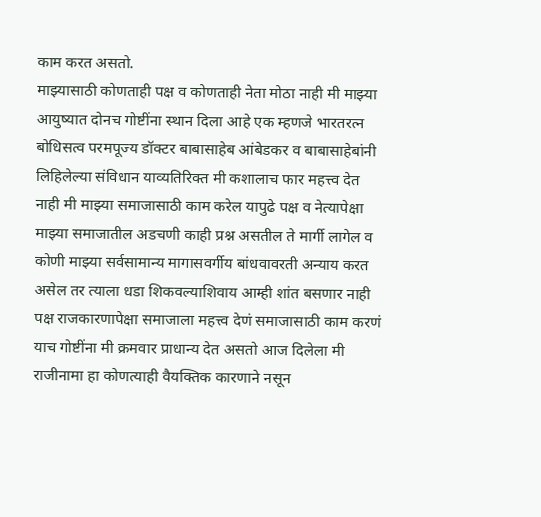काम करत असतो.
माझ्यासाठी कोणताही पक्ष व कोणताही नेता मोठा नाही मी माझ्या आयुष्यात दोनच गोष्टींना स्थान दिला आहे एक म्हणजे भारतरत्न बोधिसत्व परमपूज्य डॉक्टर बाबासाहेब आंबेडकर व बाबासाहेबांनी लिहिलेल्या संविधान याव्यतिरिक्त मी कशालाच फार महत्त्व देत नाही मी माझ्या समाजासाठी काम करेल यापुढे पक्ष व नेत्यापेक्षा माझ्या समाजातील अडचणी काही प्रश्न असतील ते मार्गी लागेल व कोणी माझ्या सर्वसामान्य मागासवर्गीय बांधवावरती अन्याय करत असेल तर त्याला धडा शिकवल्याशिवाय आम्ही शांत बसणार नाही पक्ष राजकारणापेक्षा समाजाला महत्त्व देणं समाजासाठी काम करणं याच गोष्टींना मी क्रमवार प्राधान्य देत असतो आज दिलेला मी राजीनामा हा कोणत्याही वैयक्तिक कारणाने नसून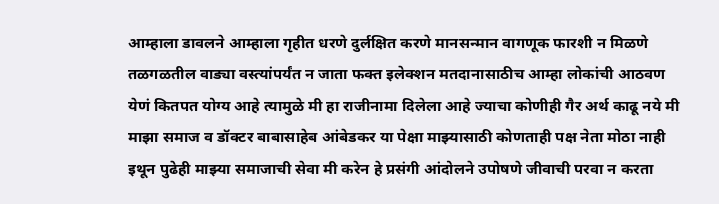आम्हाला डावलने आम्हाला गृहीत धरणे दुर्लक्षित करणे मानसन्मान वागणूक फारशी न मिळणे तळगळतील वाड्या वस्त्यांपर्यंत न जाता फक्त इलेक्शन मतदानासाठीच आम्हा लोकांची आठवण येणं कितपत योग्य आहे त्यामुळे मी हा राजीनामा दिलेला आहे ज्याचा कोणीही गैर अर्थ काढू नये मी माझा समाज व डॉक्टर बाबासाहेब आंबेडकर या पेक्षा माझ्यासाठी कोणताही पक्ष नेता मोठा नाही इथून पुढेही माझ्या समाजाची सेवा मी करेन हे प्रसंगी आंदोलने उपोषणे जीवाची परवा न करता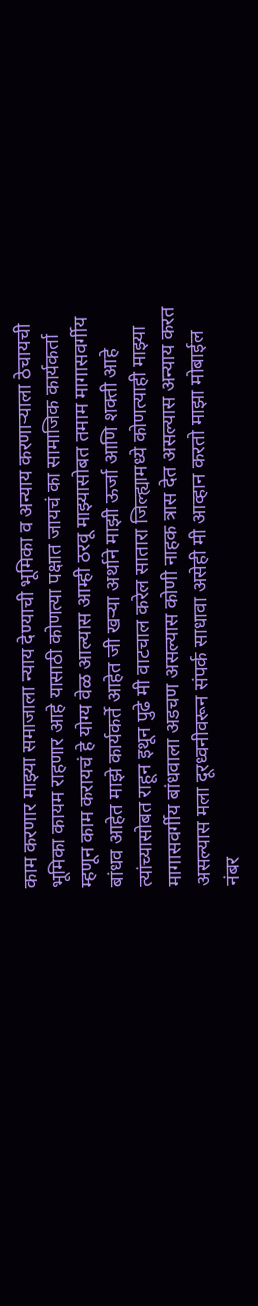काम करणार माझ्या समाजाला न्याय देण्याची भूमिका व अन्याय करणाऱ्याला ठेचायची भूमिका कायम राहणार आहे यासाठी कोणत्या पक्षात जायचं का सामाजिक कार्यकर्ता म्हणून काम करायचं हे योग्य वेळ आल्यास आम्ही ठरवू माझ्यासोबत तमाम मागासवर्गीय बांधव आहेत माझे कार्यकर्ते आहेत जी खऱ्या अर्थाने माझी ऊर्जा आणि शक्ती आहे त्यांच्यासोबत राहून इथून पुढे मी वाटचाल करेल सातारा जिल्ह्यामध्ये कोणत्याही माझ्या मागासवर्गीय बांधवाला अडचण असल्यास कोणी नाहक त्रास देत असल्यास अन्याय करत असल्यास मला दूरध्वनीवरून संपर्क साधावा असेही मी आव्हान करतो माझा मोबाईल नंबर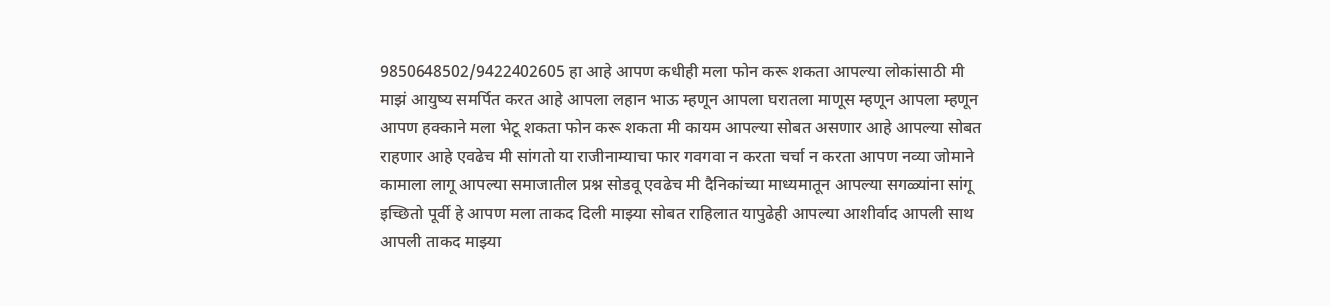9850648502/9422402605 हा आहे आपण कधीही मला फोन करू शकता आपल्या लोकांसाठी मी माझं आयुष्य समर्पित करत आहे आपला लहान भाऊ म्हणून आपला घरातला माणूस म्हणून आपला म्हणून आपण हक्काने मला भेटू शकता फोन करू शकता मी कायम आपल्या सोबत असणार आहे आपल्या सोबत राहणार आहे एवढेच मी सांगतो या राजीनाम्याचा फार गवगवा न करता चर्चा न करता आपण नव्या जोमाने कामाला लागू आपल्या समाजातील प्रश्न सोडवू एवढेच मी दैनिकांच्या माध्यमातून आपल्या सगळ्यांना सांगू इच्छितो पूर्वी हे आपण मला ताकद दिली माझ्या सोबत राहिलात यापुढेही आपल्या आशीर्वाद आपली साथ आपली ताकद माझ्या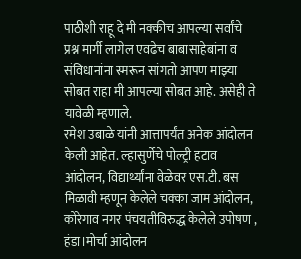पाठीशी राहू दे मी नक्कीच आपल्या सर्वांचे प्रश्न मार्गी लागेल एवढेच बाबासाहेबांना व संविधानांना स्मरून सांगतो आपण माझ्या सोबत राहा मी आपल्या सोबत आहे. असेही ते यावेळी म्हणाले.
रमेश उबाळे यांनी आत्तापर्यंत अनेक आंदोलन केली आहेत. ल्हासुर्णेचे पोल्ट्री हटाव आंदोलन, विद्यार्थ्यांना वेळेवर एस.टी. बस मिळावी म्हणून केलेले चक्का जाम आंदोलन, कोरेगाव नगर पंचयतीविरुद्ध केलेले उपोषण , हंडा।मोर्चा आंदोलन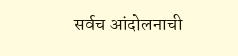सर्वच आंदोलनाची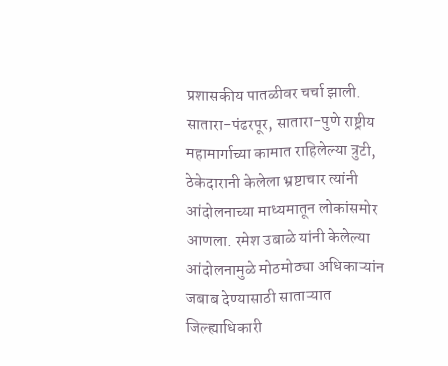प्रशासकीय पातळीवर चर्चा झाली. सातारा-पंढरपूर, सातारा-पुणे राष्ट्रीय महामार्गाच्या कामात राहिलेल्या त्रुटी, ठेकेदारानी केलेला भ्रष्टाचार त्यांनी आंदोलनाच्या माध्यमातून लोकांसमोर आणला. रमेश उबाळे यांनी केलेल्या आंदोलनामुळे मोठमोठ्या अधिकाऱ्यांन जबाब देण्यासाठी साताऱ्यात जिल्ह्याधिकारी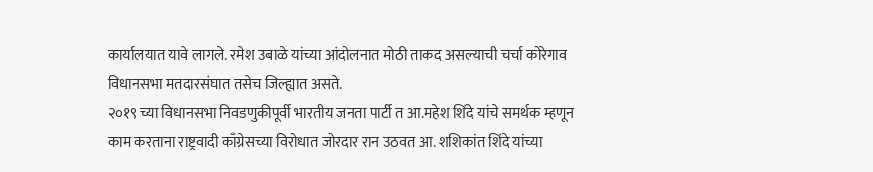कार्यालयात यावे लागले. रमेश उबाळे यांच्या आंदोलनात मोठी ताकद असल्याची चर्चा कोरेगाव विधानसभा मतदारसंघात तसेच जिल्ह्यात असते.
२०१९ च्या विधानसभा निवडणुकीपूर्वी भारतीय जनता पार्टी त आ.महेश शिंदे यांचे समर्थक म्हणून काम करताना राष्ट्रवादी काँग्रेसच्या विरोधात जोरदार रान उठवत आ. शशिकांत शिंदे यांच्या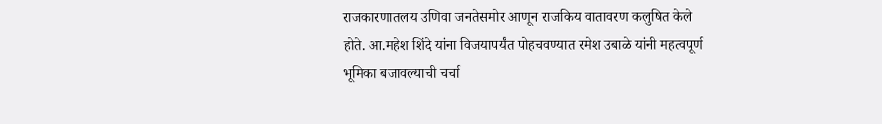राजकारणातलय उणिवा जनतेसमोर आणून राजकिय वातावरण कलुषित केले होते. आ.महेश शिंदे यांना विजयापर्यंत पोहचवण्यात रमेश उबाळे यांनी महत्वपूर्ण भूमिका बजावल्याची चर्चा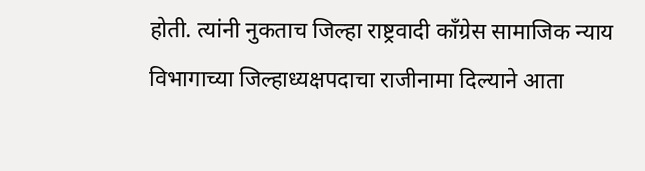होती. त्यांनी नुकताच जिल्हा राष्ट्रवादी काँग्रेस सामाजिक न्याय विभागाच्या जिल्हाध्यक्षपदाचा राजीनामा दिल्याने आता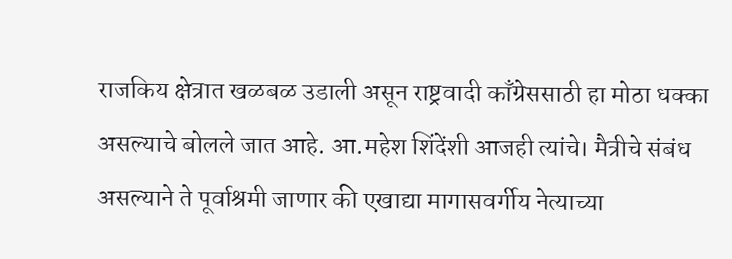राजकिय क्षेत्रात खळबळ उडाली असून राष्ट्रवादी काँग्रेससाठी हा मोठा धक्का असल्याचे बोलले जात आहे. आ.महेश शिंदेंशी आजही त्यांचे। मैत्रीचे संबंध असल्याने ते पूर्वाश्रमी जाणार की एखाद्या मागासवर्गीय नेत्याच्या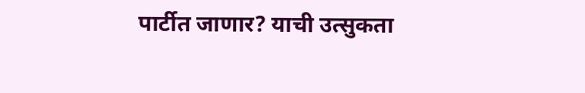पार्टीत जाणार? याची उत्सुकता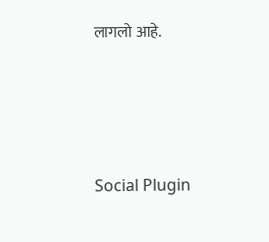लागलो आहे.





Social Plugin